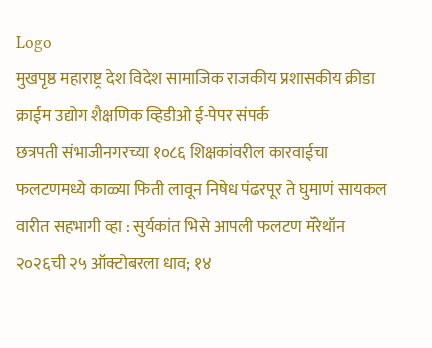Logo
मुखपृष्ठ महाराष्ट्र देश विदेश सामाजिक राजकीय प्रशासकीय क्रीडा क्राईम उद्योग शैक्षणिक व्हिडीओ ई-पेपर संपर्क
छत्रपती संभाजीनगरच्या १०८६ शिक्षकांवरील कारवाईचा फलटणमध्ये काळ्या फिती लावून निषेध पंढरपूर ते घुमाणं सायकल वारीत सहभागी व्हा : सुर्यकांत भिसे आपली फलटण मॅरेथॉन २०२६ची २५ ऑक्टोबरला धाव; १४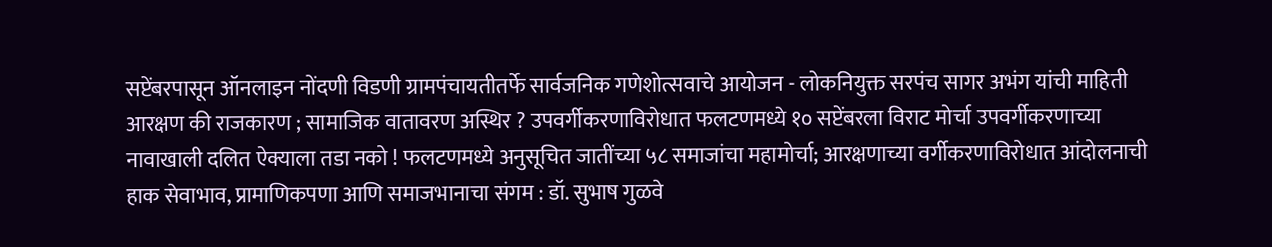सप्टेंबरपासून ऑनलाइन नोंदणी विडणी ग्रामपंचायतीतर्फे सार्वजनिक गणेशोत्सवाचे आयोजन - लोकनियुक्त सरपंच सागर अभंग यांची माहिती आरक्षण की राजकारण ; सामाजिक वातावरण अस्थिर ? उपवर्गीकरणाविरोधात फलटणमध्ये १० सप्टेंबरला विराट मोर्चा उपवर्गीकरणाच्या नावाखाली दलित ऐक्याला तडा नको ! फलटणमध्ये अनुसूचित जातींच्या ५८ समाजांचा महामोर्चा; आरक्षणाच्या वर्गीकरणाविरोधात आंदोलनाची हाक सेवाभाव, प्रामाणिकपणा आणि समाजभानाचा संगम : डॉ. सुभाष गुळवे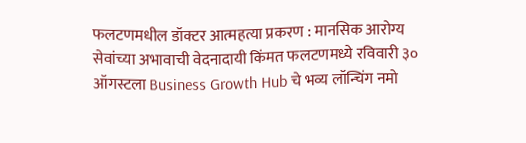फलटणमधील डॉक्टर आत्महत्या प्रकरण : मानसिक आरोग्य सेवांच्या अभावाची वेदनादायी किंमत फलटणमध्ये रविवारी ३० ऑगस्टला Business Growth Hub चे भव्य लॉन्चिंग नमो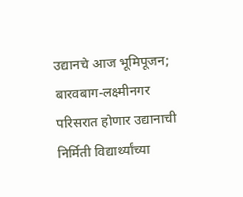उद्यानचे आज भूमिपूजन; बारवबाग-लक्ष्मीनगर परिसरात होणार उद्यानाची निर्मिती विद्यार्थ्यांच्या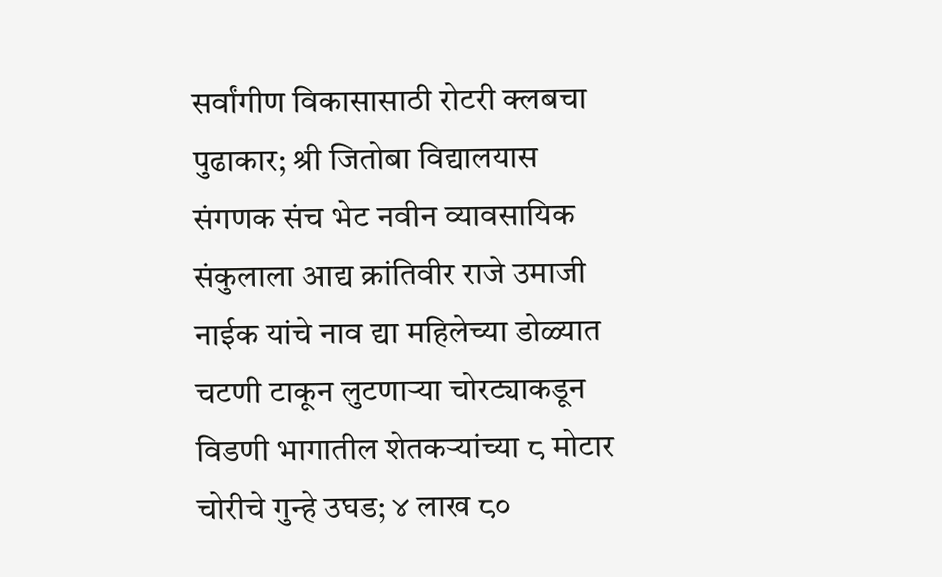सर्वांगीण विकासासाठी रोटरी क्लबचा पुढाकार; श्री जितोबा विद्यालयास संगणक संच भेट नवीन व्यावसायिक संकुलाला आद्य क्रांतिवीर राजे उमाजी नाईक यांचे नाव द्या महिलेच्या डोळ्यात चटणी टाकून लुटणाऱ्या चोरट्याकडून विडणी भागातील शेतकऱ्यांच्या ८ मोटार चोरीचे गुन्हे उघड; ४ लाख ८०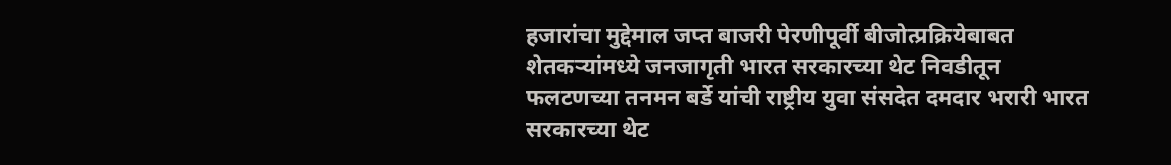हजारांचा मुद्देमाल जप्त बाजरी पेरणीपूर्वी बीजोत्प्रक्रियेबाबत शेतकऱ्यांमध्ये जनजागृती भारत सरकारच्या थेट निवडीतून फलटणच्या तनमन बर्डे यांची राष्ट्रीय युवा संसदेत दमदार भरारी भारत सरकारच्या थेट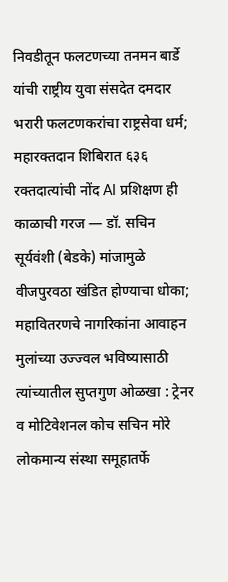निवडीतून फलटणच्या तनमन बार्डे यांची राष्ट्रीय युवा संसदेत दमदार भरारी फलटणकरांचा राष्ट्रसेवा धर्म; महारक्तदान शिबिरात ६३६ रक्तदात्यांची नोंद AI प्रशिक्षण ही काळाची गरज — डॉ. सचिन सूर्यवंशी (बेडके) मांजामुळे वीजपुरवठा खंडित होण्याचा धोका; महावितरणचे नागरिकांना आवाहन मुलांच्या उज्ज्वल भविष्यासाठी त्यांच्यातील सुप्तगुण ओळखा : ट्रेनर व मोटिवेशनल कोच सचिन मोरे लोकमान्य संस्था समूहातर्फे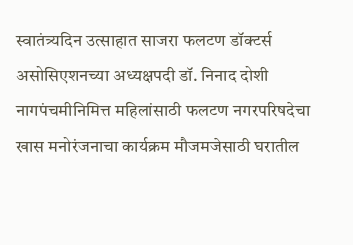स्वातंत्र्यदिन उत्साहात साजरा फलटण डॉक्टर्स असोसिएशनच्या अध्यक्षपदी डॉ. निनाद दोशी नागपंचमीनिमित्त महिलांसाठी फलटण नगरपरिषदेचा खास मनोरंजनाचा कार्यक्रम मौजमजेसाठी घरातील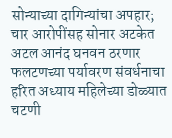सोन्याच्या दागिन्यांचा अपहार; चार आरोपींसह सोनार अटकेत अटल आनंद घनवन ठरणार फलटणच्या पर्यावरण संवर्धनाचा हरित अध्याय महिलेच्या डोळ्यात चटणी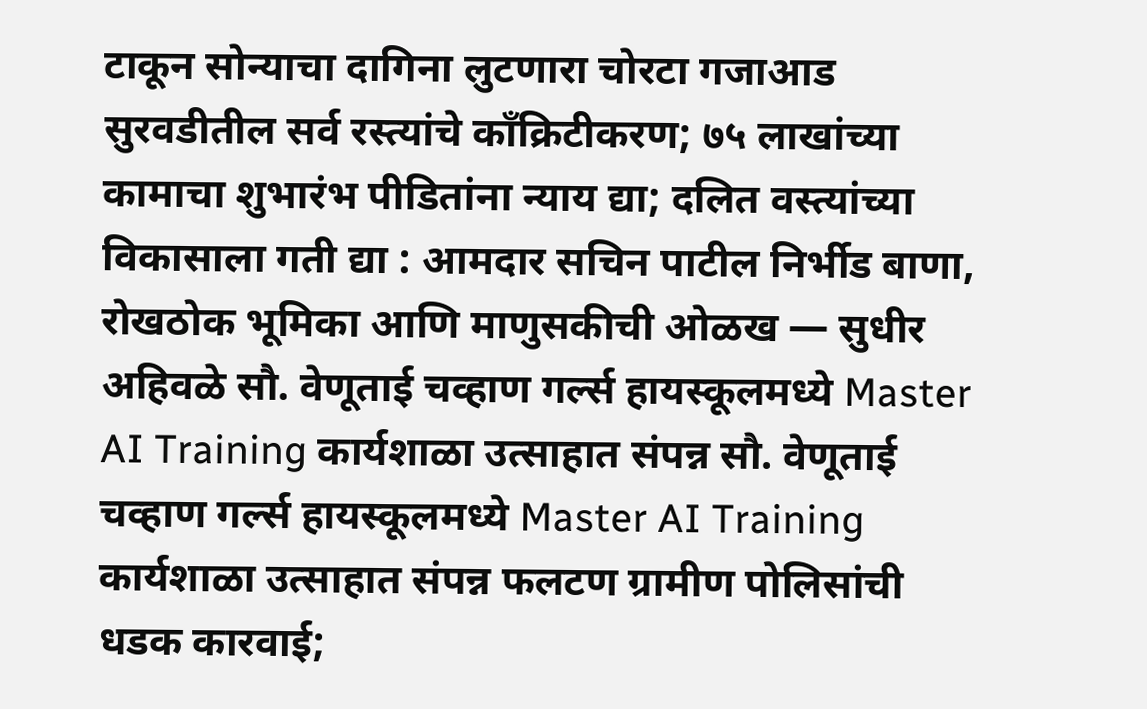टाकून सोन्याचा दागिना लुटणारा चोरटा गजाआड सुरवडीतील सर्व रस्त्यांचे काँक्रिटीकरण; ७५ लाखांच्या कामाचा शुभारंभ पीडितांना न्याय द्या; दलित वस्त्यांच्या विकासाला गती द्या : आमदार सचिन पाटील निर्भीड बाणा, रोखठोक भूमिका आणि माणुसकीची ओळख — सुधीर अहिवळे सौ. वेणूताई चव्हाण गर्ल्स हायस्कूलमध्ये Master AI Training कार्यशाळा उत्साहात संपन्न सौ. वेणूताई चव्हाण गर्ल्स हायस्कूलमध्ये Master AI Training कार्यशाळा उत्साहात संपन्न फलटण ग्रामीण पोलिसांची धडक कारवाई;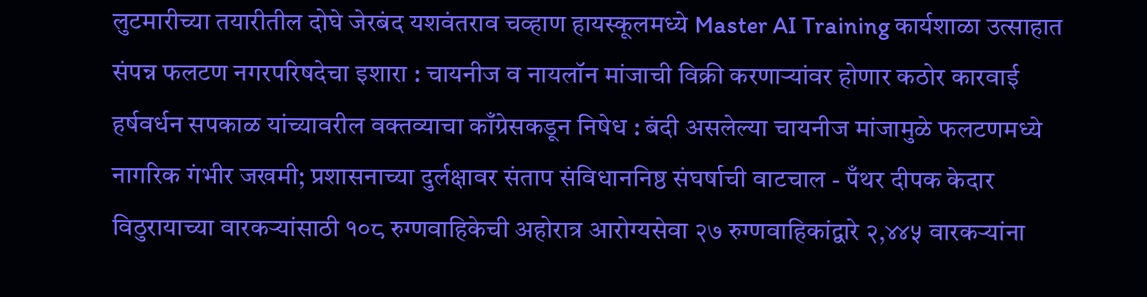लुटमारीच्या तयारीतील दोघे जेरबंद यशवंतराव चव्हाण हायस्कूलमध्ये Master AI Training कार्यशाळा उत्साहात संपन्न फलटण नगरपरिषदेचा इशारा : चायनीज व नायलॉन मांजाची विक्री करणाऱ्यांवर होणार कठोर कारवाई हर्षवर्धन सपकाळ यांच्यावरील वक्तव्याचा काँग्रेसकडून निषेध : बंदी असलेल्या चायनीज मांजामुळे फलटणमध्ये नागरिक गंभीर जखमी; प्रशासनाच्या दुर्लक्षावर संताप संविधाननिष्ठ संघर्षाची वाटचाल - पँथर दीपक केदार विठुरायाच्या वारकऱ्यांसाठी १०८ रुग्णवाहिकेची अहोरात्र आरोग्यसेवा २७ रुग्णवाहिकांद्वारे २,४४५ वारकऱ्यांना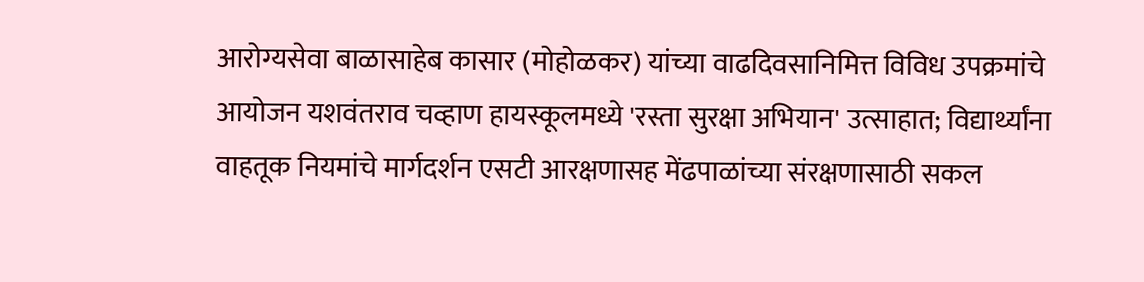आरोग्यसेवा बाळासाहेब कासार (मोहोळकर) यांच्या वाढदिवसानिमित्त विविध उपक्रमांचे आयोजन यशवंतराव चव्हाण हायस्कूलमध्ये 'रस्ता सुरक्षा अभियान' उत्साहात; विद्यार्थ्यांना वाहतूक नियमांचे मार्गदर्शन एसटी आरक्षणासह मेंढपाळांच्या संरक्षणासाठी सकल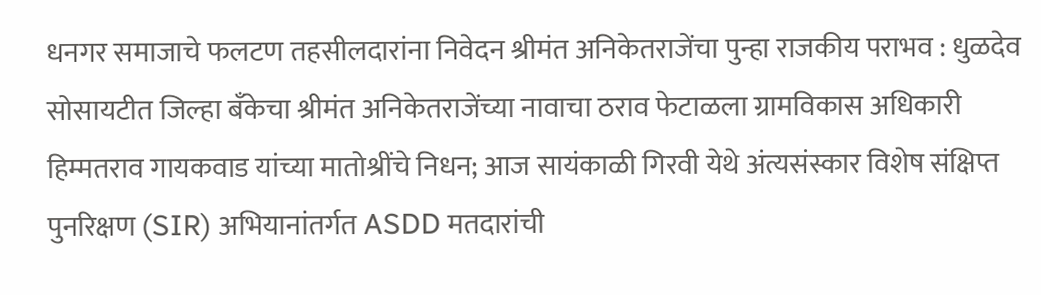धनगर समाजाचे फलटण तहसीलदारांना निवेदन श्रीमंत अनिकेतराजेंचा पुन्हा राजकीय पराभव : धुळदेव सोसायटीत जिल्हा बँकेचा श्रीमंत अनिकेतराजेंच्या नावाचा ठराव फेटाळला ग्रामविकास अधिकारी हिम्मतराव गायकवाड यांच्या मातोश्रींचे निधन; आज सायंकाळी गिरवी येथे अंत्यसंस्कार विशेष संक्षिप्त पुनरिक्षण (SIR) अभियानांतर्गत ASDD मतदारांची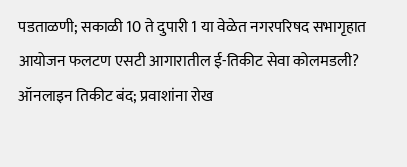पडताळणी; सकाळी 10 ते दुपारी 1 या वेळेत नगरपरिषद सभागृहात आयोजन फलटण एसटी आगारातील ई-तिकीट सेवा कोलमडली? ऑनलाइन तिकीट बंद; प्रवाशांना रोख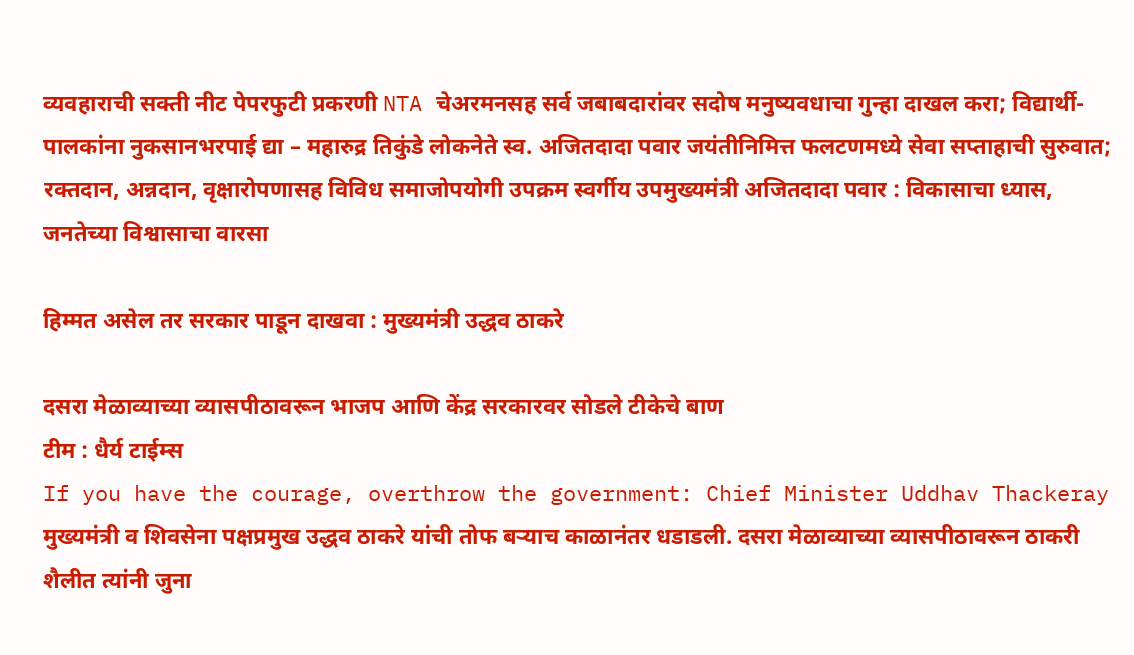व्यवहाराची सक्ती नीट पेपरफुटी प्रकरणी NTA चेअरमनसह सर्व जबाबदारांवर सदोष मनुष्यवधाचा गुन्हा दाखल करा; विद्यार्थी-पालकांना नुकसानभरपाई द्या – महारुद्र तिकुंडे लोकनेते स्व. अजितदादा पवार जयंतीनिमित्त फलटणमध्ये सेवा सप्ताहाची सुरुवात; रक्तदान, अन्नदान, वृक्षारोपणासह विविध समाजोपयोगी उपक्रम स्वर्गीय उपमुख्यमंत्री अजितदादा पवार : विकासाचा ध्यास, जनतेच्या विश्वासाचा वारसा

हिम्मत असेल तर सरकार पाडून दाखवा : मुख्यमंत्री उद्धव ठाकरे

दसरा मेळाव्याच्या व्यासपीठावरून भाजप आणि केंद्र सरकारवर सोडले टीकेचे बाण
टीम : धैर्य टाईम्स
If you have the courage, overthrow the government: Chief Minister Uddhav Thackeray
मुख्यमंत्री व शिवसेना पक्षप्रमुख उद्धव ठाकरे यांची तोफ बऱ्याच काळानंतर धडाडली. दसरा मेळाव्याच्या व्यासपीठावरून ठाकरी शैलीत त्यांनी जुना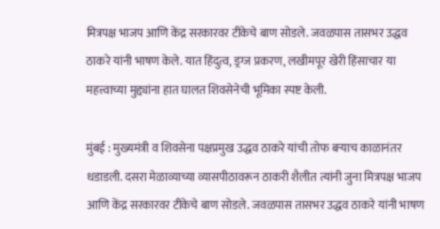मित्रपक्ष भाजप आणि केंद्र सरकारवर टीकेचे बाण सोडले. जवळपास तासभर उद्धव ठाकरे यांनी भाषण केले. यात हिंदुत्व, ड्रग्ज प्रकरण, लखीमपूर खेरी हिंसाचार या महत्त्वाच्या मुद्द्यांना हात घालत शिवसेनेची भूमिका स्पष्ट केली.

मुंबई : मुख्यमंत्री व शिवसेना पक्षप्रमुख उद्धव ठाकरे यांची तोफ बऱ्याच काळानंतर धडाडली. दसरा मेळाव्याच्या व्यासपीठावरून ठाकरी शैलीत त्यांनी जुना मित्रपक्ष भाजप आणि केंद्र सरकारवर टीकेचे बाण सोडले. जवळपास तासभर उद्धव ठाकरे यांनी भाषण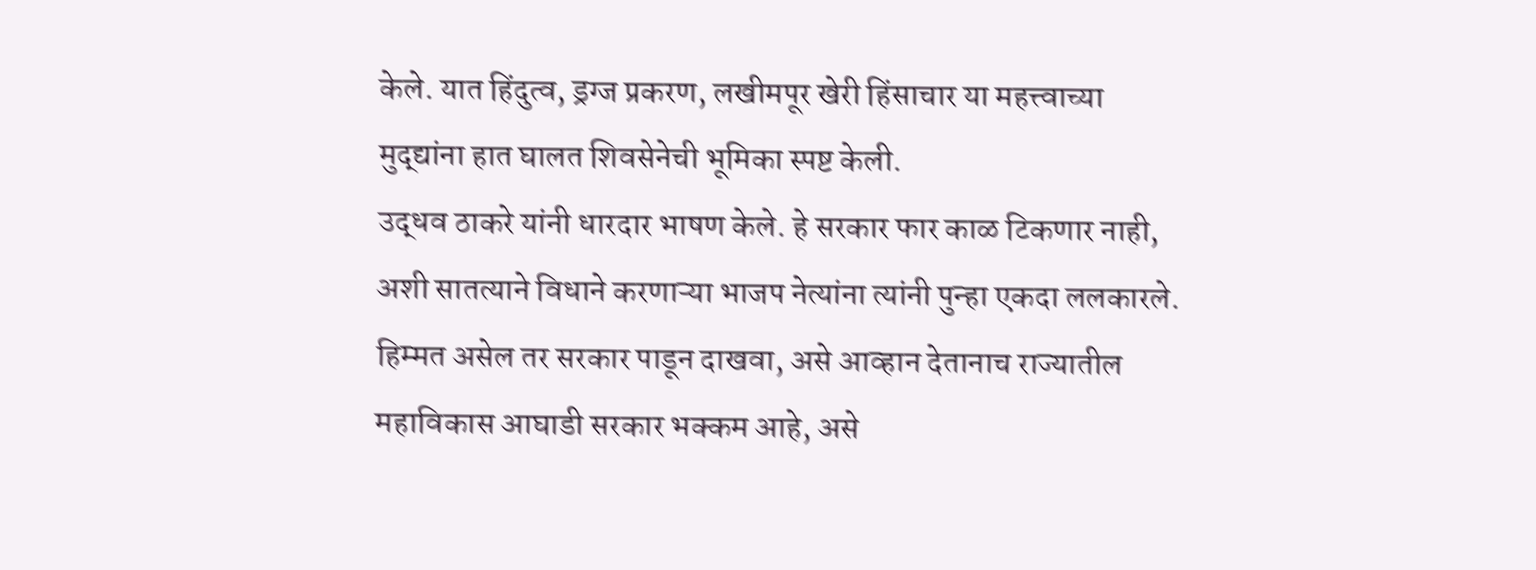केले. यात हिंदुत्व, ड्रग्ज प्रकरण, लखीमपूर खेरी हिंसाचार या महत्त्वाच्या मुद्द्यांना हात घालत शिवसेनेची भूमिका स्पष्ट केली.
उद्धव ठाकरे यांनी धारदार भाषण केले. हे सरकार फार काळ टिकणार नाही, अशी सातत्याने विधाने करणाऱ्या भाजप नेत्यांना त्यांनी पुन्हा एकदा ललकारले. हिम्मत असेल तर सरकार पाडून दाखवा, असे आव्हान देतानाच राज्यातील महाविकास आघाडी सरकार भक्कम आहे, असे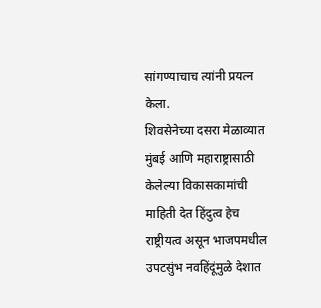सांगण्याचाच त्यांनी प्रयत्न केला.
शिवसेनेच्या दसरा मेळाव्यात मुंबई आणि महाराष्ट्रासाठी केलेल्या विकासकामांची माहिती देत हिंदुत्व हेच राष्ट्रीयत्व असून भाजपमधील उपटसुंभ नवहिंदूंमुळे देशात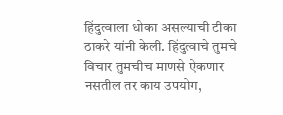हिंदुत्वाला धोका असल्याची टीका ठाकरे यांनी केली. हिंदुत्वाचे तुमचे विचार तुमचीच माणसे ऐकणार नसतील तर काय उपयोग,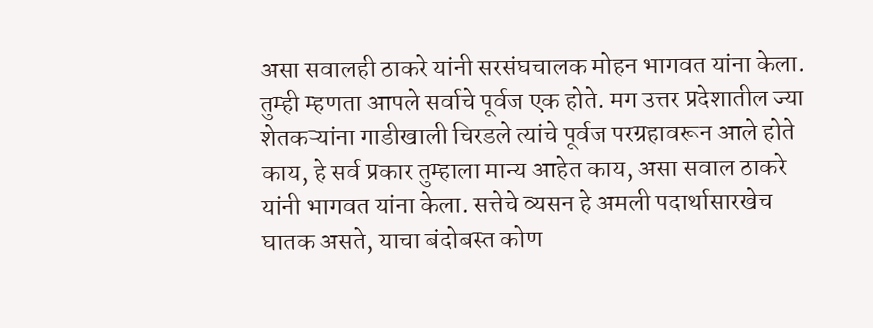असा सवालही ठाकरे यांनी सरसंघचालक मोहन भागवत यांना केला. तुम्ही म्हणता आपले सर्वाचे पूर्वज एक होते. मग उत्तर प्रदेशातील ज्या शेतकऱ्यांना गाडीखाली चिरडले त्यांचे पूर्वज परग्रहावरून आले होते काय, हे सर्व प्रकार तुम्हाला मान्य आहेत काय, असा सवाल ठाकरे यांनी भागवत यांना केला. सत्तेचे व्यसन हे अमली पदार्थासारखेच घातक असते, याचा बंदोबस्त कोण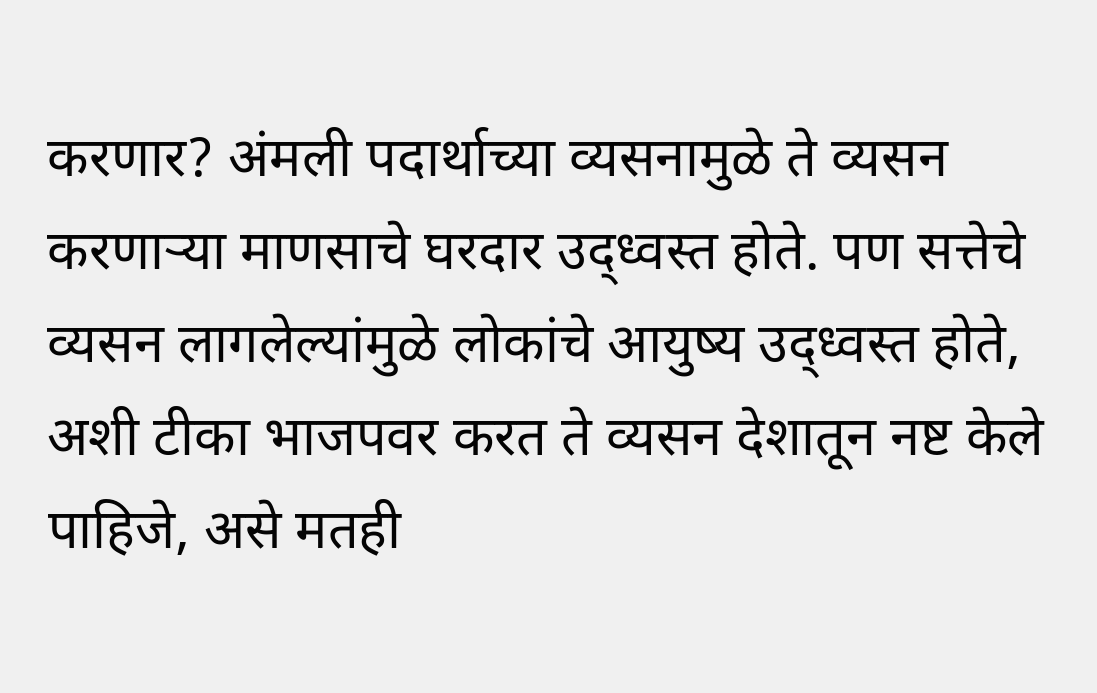करणार? अंमली पदार्थाच्या व्यसनामुळे ते व्यसन करणाऱ्या माणसाचे घरदार उद्ध्वस्त होते. पण सत्तेचे व्यसन लागलेल्यांमुळे लोकांचे आयुष्य उद्ध्वस्त होते, अशी टीका भाजपवर करत ते व्यसन देशातून नष्ट केले पाहिजे, असे मतही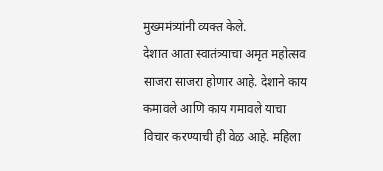मुख्ममंत्र्यांनी व्यक्त केले.
देशात आता स्वातंत्र्याचा अमृत महोत्सव साजरा साजरा होणार आहे. देशाने काय कमावले आणि काय गमावले याचा विचार करण्याची ही वेळ आहे. महिला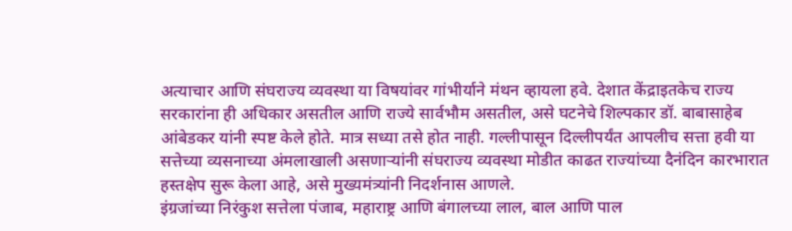अत्याचार आणि संघराज्य व्यवस्था या विषयांवर गांभीर्याने मंथन व्हायला हवे. देशात केंद्राइतकेच राज्य सरकारांना ही अधिकार असतील आणि राज्ये सार्वभौम असतील, असे घटनेचे शिल्पकार डॉ. बाबासाहेब आंबेडकर यांनी स्पष्ट केले होते. मात्र सध्या तसे होत नाही. गल्लीपासून दिल्लीपर्यंत आपलीच सत्ता हवी या सत्तेच्या व्यसनाच्या अंमलाखाली असणाऱ्यांनी संघराज्य व्यवस्था मोडीत काढत राज्यांच्या दैनंदिन कारभारात हस्तक्षेप सुरू केला आहे, असे मुख्यमंत्र्यांनी निदर्शनास आणले.
इंग्रजांच्या निरंकुश सत्तेला पंजाब, महाराष्ट्र आणि बंगालच्या लाल, बाल आणि पाल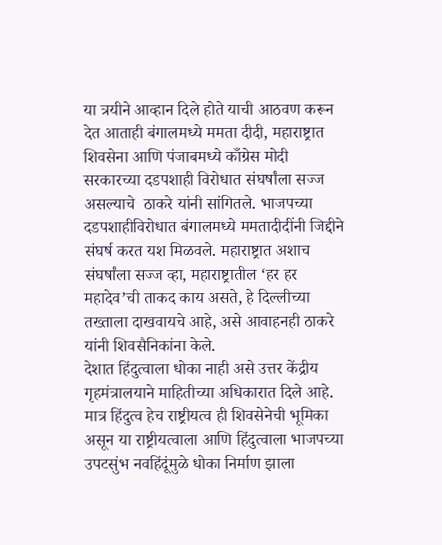या त्रयीने आव्हान दिले होते याची आठवण करून देत आताही बंगालमध्ये ममता दीदी, महाराष्ट्रात शिवसेना आणि पंजाबमध्ये काँग्रेस मोदी सरकारच्या दडपशाही विरोधात संघर्षांला सज्ज असल्याचे  ठाकरे यांनी सांगितले. भाजपच्या दडपशाहीविरोधात बंगालमध्ये ममतादीदींनी जिद्दीने संघर्ष करत यश मिळवले. महाराष्ट्रात अशाच संघर्षांला सज्ज व्हा, महाराष्ट्रातील ‘हर हर महादेव’ची ताकद काय असते, हे दिल्लीच्या तख्ताला दाखवायचे आहे, असे आवाहनही ठाकरे यांनी शिवसैनिकांना केले.
देशात हिंदुत्वाला धोका नाही असे उत्तर केंद्रीय गृहमंत्रालयाने माहितीच्या अधिकारात दिले आहे. मात्र हिंदुत्व हेच राष्ट्रीयत्व ही शिवसेनेची भूमिका असून या राष्ट्रीयत्वाला आणि हिंदुत्वाला भाजपच्या उपटसुंभ नवहिंदूंमुळे धोका निर्माण झाला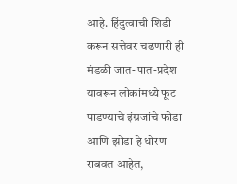आहे. हिंदुत्वाची शिडी करून सत्तेवर चढणारी ही मंडळी जात-पात-प्रदेश यावरून लोकांमध्ये फूट पाडण्याचे इंग्रजांचे फोडा आणि झोडा हे धोरण राबवत आहेत,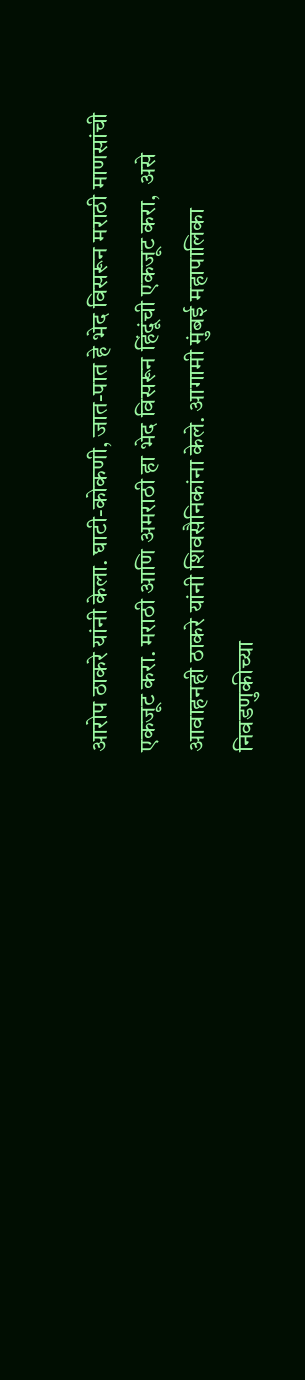आरोप ठाकरे यांनी केला. घाटी-कोकणी, जात-पात हे भेद विसरून मराठी माणसांची एकजूट करा. मराठी आणि अमराठी हा भेद विसरून हिंदूंची एकजूट करा,  असे आवाहनही ठाकरे यांनी शिवसैनिकांना केले. आगामी मुंबई महापालिका निवडणुकीच्या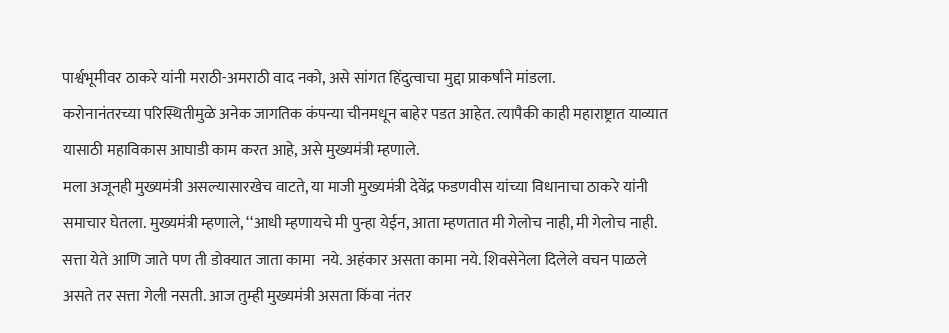पार्श्वभूमीवर ठाकरे यांनी मराठी-अमराठी वाद नको, असे सांगत हिंदुत्वाचा मुद्दा प्राकर्षांने मांडला.
करोनानंतरच्या परिस्थितीमुळे अनेक जागतिक कंपन्या चीनमधून बाहेर पडत आहेत. त्यापैकी काही महाराष्ट्रात याव्यात यासाठी महाविकास आघाडी काम करत आहे, असे मुख्यमंत्री म्हणाले.
मला अजूनही मुख्यमंत्री असल्यासारखेच वाटते, या माजी मुख्यमंत्री देवेंद्र फडणवीस यांच्या विधानाचा ठाकरे यांनी समाचार घेतला. मुख्यमंत्री म्हणाले, ‘‘आधी म्हणायचे मी पुन्हा येईन, आता म्हणतात मी गेलोच नाही, मी गेलोच नाही. सत्ता येते आणि जाते पण ती डोक्यात जाता कामा  नये. अहंकार असता कामा नये. शिवसेनेला दिलेले वचन पाळले असते तर सत्ता गेली नसती. आज तुम्ही मुख्यमंत्री असता किंवा नंतर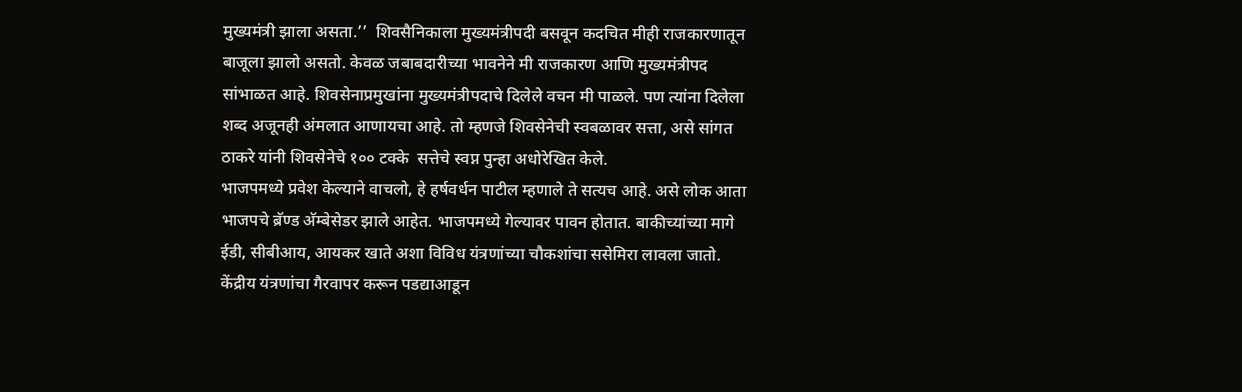मुख्यमंत्री झाला असता.’’  शिवसैनिकाला मुख्यमंत्रीपदी बसवून कदचित मीही राजकारणातून बाजूला झालो असतो. केवळ जबाबदारीच्या भावनेने मी राजकारण आणि मुख्यमंत्रीपद सांभाळत आहे. शिवसेनाप्रमुखांना मुख्यमंत्रीपदाचे दिलेले वचन मी पाळले. पण त्यांना दिलेला शब्द अजूनही अंमलात आणायचा आहे. तो म्हणजे शिवसेनेची स्वबळावर सत्ता, असे सांगत ठाकरे यांनी शिवसेनेचे १०० टक्के  सत्तेचे स्वप्न पुन्हा अधोरेखित केले.
भाजपमध्ये प्रवेश केल्याने वाचलो, हे हर्षवर्धन पाटील म्हणाले ते सत्यच आहे. असे लोक आता भाजपचे ब्रॅण्ड अ‍ॅम्बेसेडर झाले आहेत. भाजपमध्ये गेल्यावर पावन होतात. बाकीच्यांच्या मागे ईडी, सीबीआय, आयकर खाते अशा विविध यंत्रणांच्या चौकशांचा ससेमिरा लावला जातो. केंद्रीय यंत्रणांचा गैरवापर करून पडद्याआडून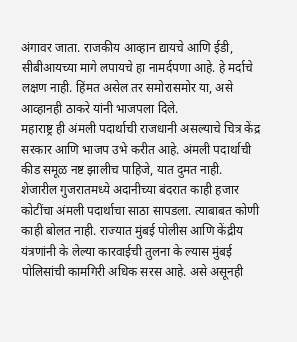अंगावर जाता. राजकीय आव्हान द्यायचे आणि ईडी, सीबीआयच्या मागे लपायचे हा नामर्दपणा आहे. हे मर्दाचे लक्षण नाही. हिंमत असेल तर समोरासमोर या, असे आव्हानही ठाकरे यांनी भाजपला दिले.
महाराष्ट्र ही अंमली पदार्थाची राजधानी असल्याचे चित्र केंद्र सरकार आणि भाजप उभे करीत आहे. अंमली पदार्थाची कीड समूळ नष्ट झालीच पाहिजे, यात दुमत नाही. शेजारील गुजरातमध्ये अदानीच्या बंदरात काही हजार कोटींचा अंमली पदार्थाचा साठा सापडला. त्याबाबत कोणी काही बोलत नाही. राज्यात मुंबई पोलीस आणि केंद्रीय यंत्रणांनी के लेल्या कारवाईची तुलना के ल्यास मुंबई पोलिसांची कामगिरी अधिक सरस आहे. असे असूनही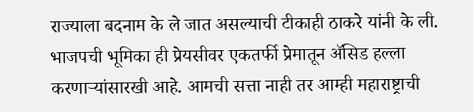राज्याला बदनाम के ले जात असल्याची टीकाही ठाकरे यांनी के ली. भाजपची भूमिका ही प्रेयसीवर एकतर्फी प्रेमातून अ‍ॅसिड हल्ला करणाऱ्यांसारखी आहे. आमची सत्ता नाही तर आम्ही महाराष्ट्राची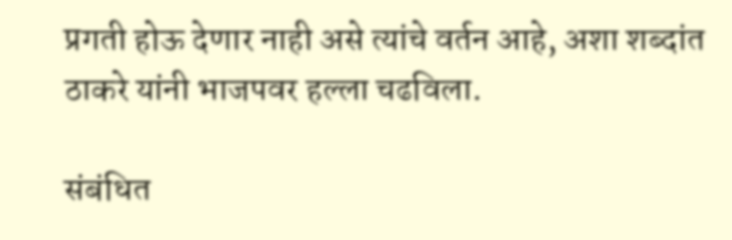प्रगती होऊ देणार नाही असे त्यांचे वर्तन आहे, अशा शब्दांत ठाकरे यांनी भाजपवर हल्ला चढविला.

संबंधित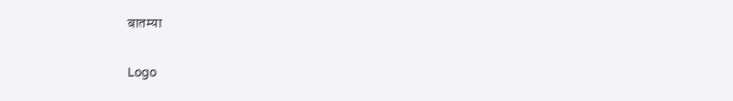बातम्या

Logo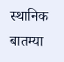स्थानिक बातम्या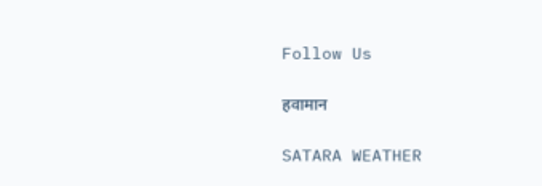Follow Us

हवामान

SATARA WEATHER